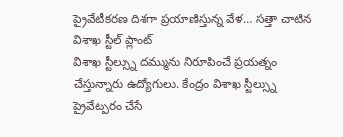ప్రైవేటీకరణ దిశగా ప్రయాణిస్తున్న వేళ… సత్తా చాటిన విశాఖ స్టీల్ ప్లాంట్
విశాఖ స్టీల్స్ను దమ్మును నిరూపించే ప్రయత్నం చేస్తున్నారు ఉద్యోగులు. కేంద్రం విశాఖ స్టీల్స్ను ప్రైవేట్పరం చేసే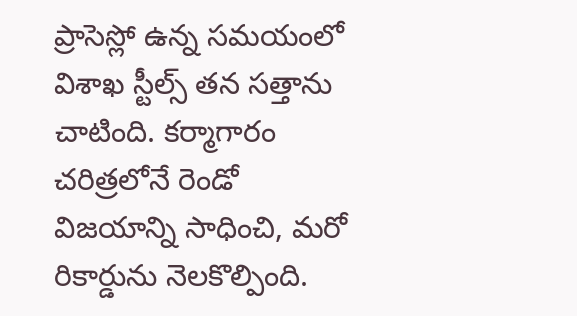ప్రాసెస్లో ఉన్న సమయంలో విశాఖ స్టీల్స్ తన సత్తాను చాటింది. కర్మాగారం చరిత్రలోనే రెండో విజయాన్ని సాధించి, మరో రికార్డును నెలకొల్పింది.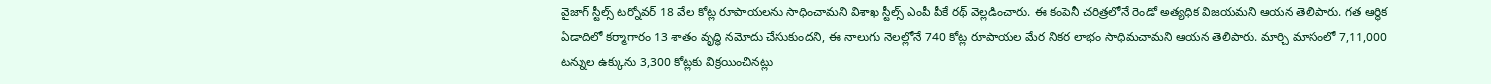వైజాగ్ స్టీల్స్ టర్నోవర్ 18 వేల కోట్ల రూపాయలను సాధించామని విశాఖ స్టీల్స్ ఎంపీ పీకే రథ్ వెల్లడించారు. ఈ కంపెనీ చరిత్రలోనే రెండో అత్యధిక విజయమని ఆయన తెలిపారు. గత ఆర్థిక ఏడాదిలో కర్మాగారం 13 శాతం వృద్ధి నమోదు చేసుకుందని, ఈ నాలుగు నెలల్లోనే 740 కోట్ల రూపాయల మేర నికర లాభం సాధిమచామని ఆయన తెలిపారు. మార్చి మాసంలో 7,11,000 టన్నుల ఉక్కును 3,300 కోట్లకు విక్రయించినట్లు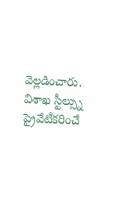వెల్లడించారు. విశాఖ స్టీల్స్ను ప్రైవేటీకరించే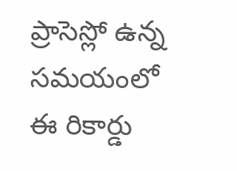ప్రాసెస్లో ఉన్న సమయంలో ఈ రికార్డు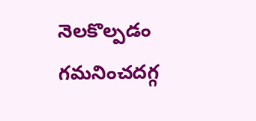నెలకొల్పడం గమనించదగ్గ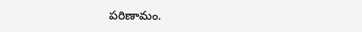పరిణామం.